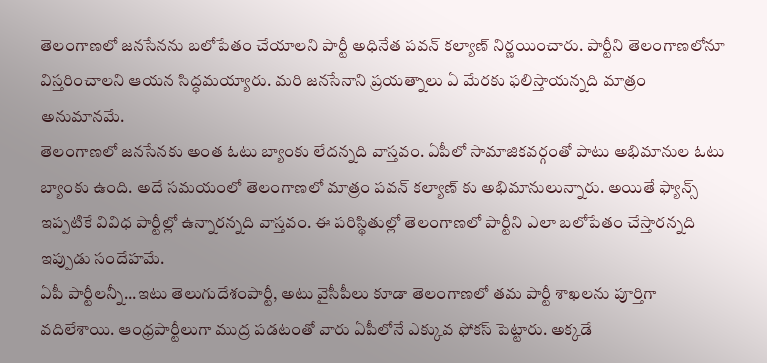తెలంగాణలో జనసేనను బలోపేతం చేయాలని పార్టీ అధినేత పవన్ కల్యాణ్ నిర్ణయించారు. పార్టీని తెలంగాణలోనూ విస్తరించాలని ఆయన సిద్ధమయ్యారు. మరి జనసేనాని ప్రయత్నాలు ఏ మేరకు ఫలిస్తాయన్నది మాత్రం అనుమానమే.
తెలంగాణలో జనసేనకు అంత ఓటు బ్యాంకు లేదన్నది వాస్తవం. ఏపీలో సామాజికవర్గంతో పాటు అభిమానుల ఓటు బ్యాంకు ఉంది. అదే సమయంలో తెలంగాణలో మాత్రం పవన్ కల్యాణ్ కు అభిమానులున్నారు. అయితే ఫ్యాన్స్ ఇప్పటికే వివిధ పార్టీల్లో ఉన్నారన్నది వాస్తవం. ఈ పరిస్థితుల్లో తెలంగాణలో పార్టీని ఎలా బలోపేతం చేస్తారన్నది ఇప్పుడు సందేహమే.
ఏపీ పార్టీలన్నీ...ఇటు తెలుగుదేశంపార్టీ, అటు వైసీపీలు కూడా తెలంగాణలో తమ పార్టీ శాఖలను పూర్తిగా వదిలేశాయి. ఆంధ్రపార్టీలుగా ముద్ర పడటంతో వారు ఏపీలోనే ఎక్కువ ఫోకస్ పెట్టారు. అక్కడే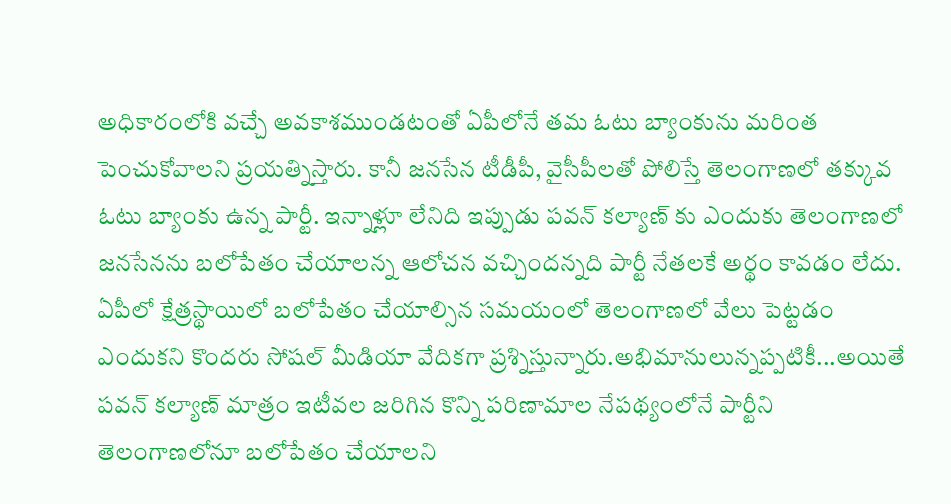అధికారంలోకి వచ్చే అవకాశముండటంతో ఏపీలోనే తమ ఓటు బ్యాంకును మరింత పెంచుకోవాలని ప్రయత్నిస్తారు. కానీ జనసేన టీడీపీ, వైసీపీలతో పోలిస్తే తెలంగాణలో తక్కువ ఓటు బ్యాంకు ఉన్న పార్టీ. ఇన్నాళ్లూ లేనిది ఇప్పుడు పవన్ కల్యాణ్ కు ఎందుకు తెలంగాణలో జనసేనను బలోపేతం చేయాలన్న ఆలోచన వచ్చిందన్నది పార్టీ నేతలకే అర్థం కావడం లేదు. ఏపీలో క్షేత్రస్థాయిలో బలోపేతం చేయాల్సిన సమయంలో తెలంగాణలో వేలు పెట్టడం ఎందుకని కొందరు సోషల్ మీడియా వేదికగా ప్రశ్నిస్తున్నారు.అభిమానులున్నప్పటికీ...అయితే పవన్ కల్యాణ్ మాత్రం ఇటీవల జరిగిన కొన్ని పరిణామాల నేపథ్యంలోనే పార్టీని తెలంగాణలోనూ బలోపేతం చేయాలని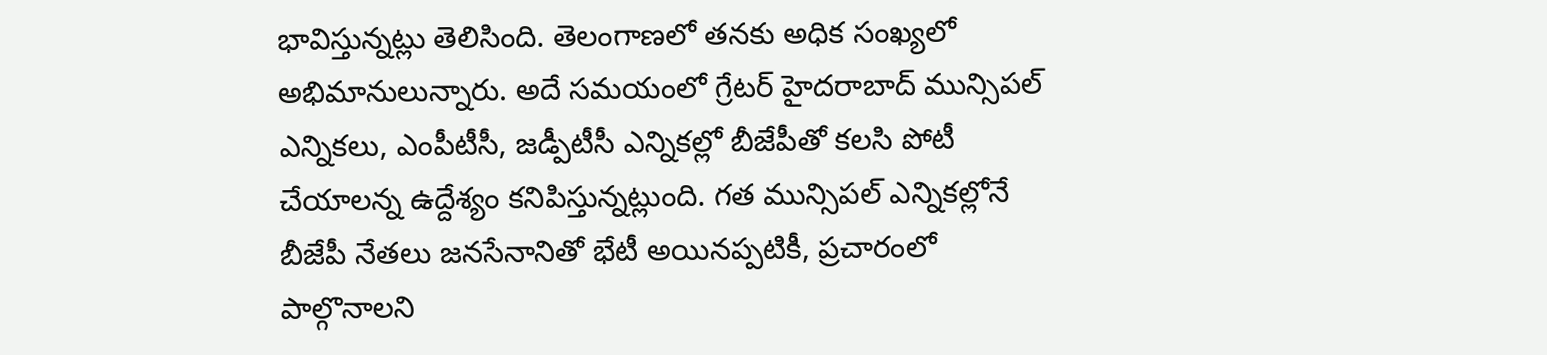భావిస్తున్నట్లు తెలిసింది. తెలంగాణలో తనకు అధిక సంఖ్యలో అభిమానులున్నారు. అదే సమయంలో గ్రేటర్ హైదరాబాద్ మున్సిపల్ ఎన్నికలు, ఎంపీటీసీ, జడ్పీటీసీ ఎన్నికల్లో బీజేపీతో కలసి పోటీ చేయాలన్న ఉద్దేశ్యం కనిపిస్తున్నట్లుంది. గత మున్సిపల్ ఎన్నికల్లోనే బీజేపీ నేతలు జనసేనానితో భేటీ అయినప్పటికీ, ప్రచారంలో పాల్గొనాలని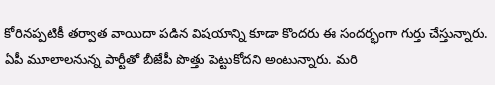కోరినప్పటికీ తర్వాత వాయిదా పడిన విషయాన్ని కూడా కొందరు ఈ సందర్భంగా గుర్తు చేస్తున్నారు. ఏపీ మూలాలనున్న పార్టీతో బీజేపీ పొత్తు పెట్టుకోదని అంటున్నారు. మరి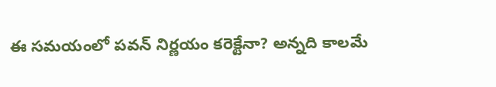ఈ సమయంలో పవన్ నిర్ణయం కరెక్టేనా? అన్నది కాలమే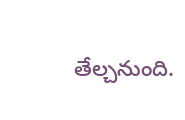తేల్చనుంది.